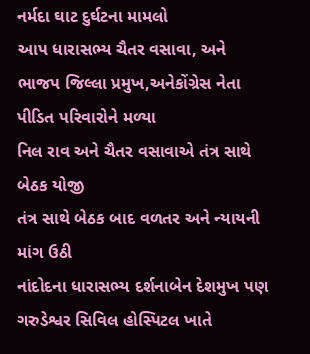નર્મદા ઘાટ દુર્ઘટના મામલો
આપ ધારાસભ્ય ચૈતર વસાવા, અને ભાજપ જિલ્લા પ્રમુખ,અનેકોંગ્રેસ નેતા પીડિત પરિવારોને મળ્યા
નિલ રાવ અને ચૈતર વસાવાએ તંત્ર સાથે બેઠક યોજી
તંત્ર સાથે બેઠક બાદ વળતર અને ન્યાયની માંગ ઉઠી
નાંદોદના ધારાસભ્ય દર્શનાબેન દેશમુખ પણ ગરુડેશ્વર સિવિલ હોસ્પિટલ ખાતે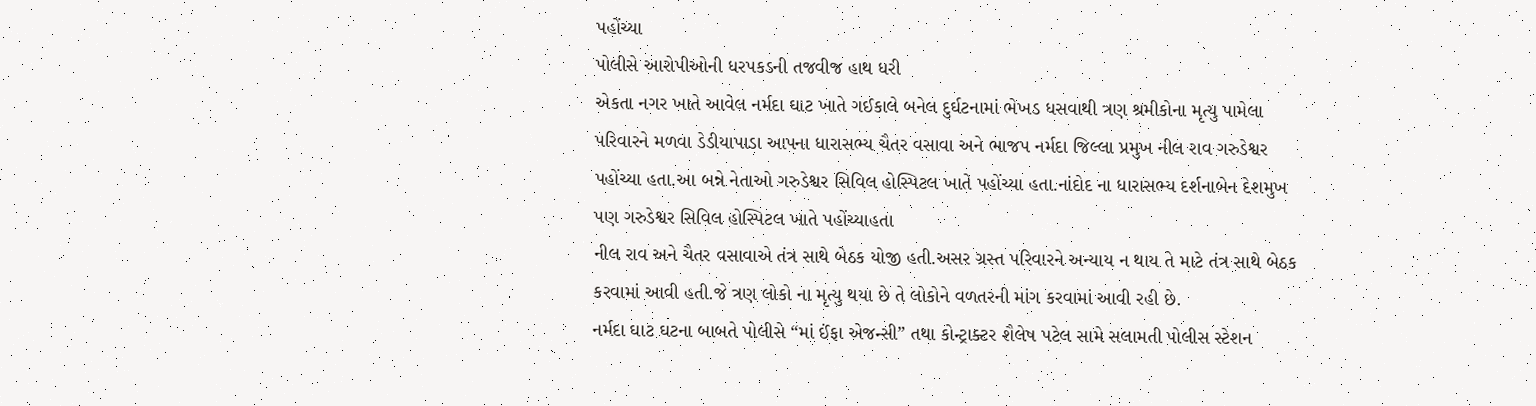પહોંચ્યા
પોલીસે આરોપીઓની ધરપકડની તજવીજ હાથ ધરી
એકતા નગર ખાતે આવેલ નર્મદા ઘાટ ખાતે ગઈકાલે બનેલ દુર્ઘટનામાં ભેખડ ધસવાથી ત્રણ શ્રમીકોના મૃત્યુ પામેલા પરિવારને મળવા ડેડીયાપાડા આપના ધારાસભ્ય ચૈતર વસાવા અને ભાજપ નર્મદા જિલ્લા પ્રમુખ નીલ રાવ ગરુડેશ્વર પહોંચ્યા હતા.આ બન્ને નેતાઓ ગરુડેશ્વર સિવિલ હોસ્પિટલ ખાતે પહોંચ્યા હતા.નાંદોદ ના ધારાસભ્ય દર્શનાબેન દેશમુખ પણ ગરુડેશ્વર સિવિલ હોસ્પિટલ ખાતે પહોંચ્યાહતા
નીલ રાવ અને ચૈતર વસાવાએ તંત્ર સાથે બેઠક યોજી હતી.અસર ગ્રસ્ત પરિવારને અન્યાય ન થાય તે માટે તંત્ર સાથે બેઠક કરવામાં આવી હતી.જે ત્રણ લોકો ના મૃત્યુ થયા છે તે લોકોને વળતરની માંગ કરવામાં આવી રહી છે.
નર્મદા ઘાટ ઘટના બાબતે પોલીસે “માં ઈંફા એજન્સી” તથા કોન્ટ્રાક્ટર શૈલેષ પટેલ સામે સલામતી પોલીસ સ્ટેશન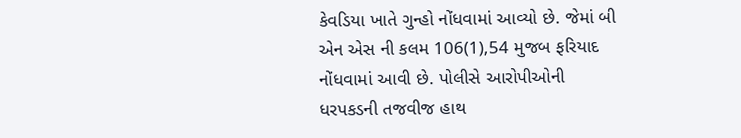કેવડિયા ખાતે ગુન્હો નોંધવામાં આવ્યો છે. જેમાં બી એન એસ ની કલમ 106(1),54 મુજબ ફરિયાદ નોંધવામાં આવી છે. પોલીસે આરોપીઓની ધરપકડની તજવીજ હાથ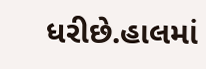ધરીછે.હાલમાં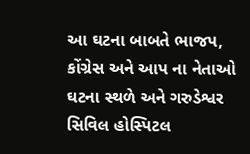આ ઘટના બાબતે ભાજપ, કોંગ્રેસ અને આપ ના નેતાઓ ઘટના સ્થળે અને ગરુડેશ્વર સિવિલ હોસ્પિટલ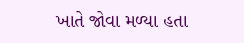ખાતે જોવા મળ્યા હતા